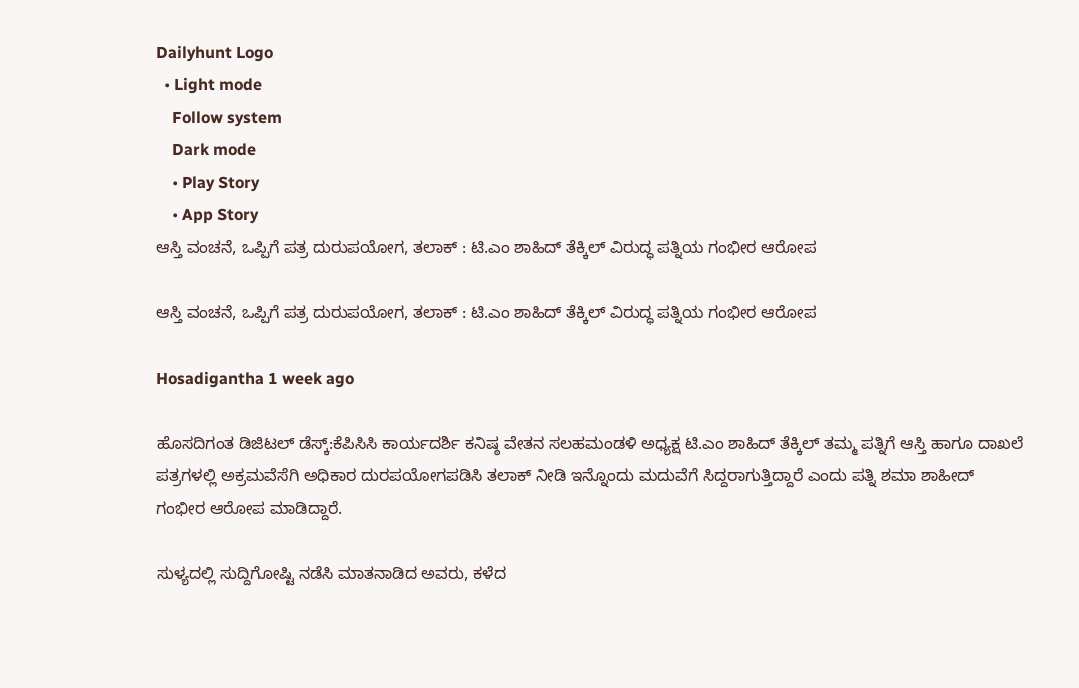Dailyhunt Logo
  • Light mode
    Follow system
    Dark mode
    • Play Story
    • App Story
ಆಸ್ತಿ ವಂಚನೆ, ಒಪ್ಪಿಗೆ ಪತ್ರ ದುರುಪಯೋಗ, ತಲಾಕ್ : ಟಿ.ಎಂ ಶಾಹಿದ್ ತೆಕ್ಕಿಲ್ ವಿರುದ್ಧ ಪತ್ನಿಯ ಗಂಭೀರ ಆರೋಪ

ಆಸ್ತಿ ವಂಚನೆ, ಒಪ್ಪಿಗೆ ಪತ್ರ ದುರುಪಯೋಗ, ತಲಾಕ್ : ಟಿ.ಎಂ ಶಾಹಿದ್ ತೆಕ್ಕಿಲ್ ವಿರುದ್ಧ ಪತ್ನಿಯ ಗಂಭೀರ ಆರೋಪ

Hosadigantha 1 week ago

ಹೊಸದಿಗಂತ ಡಿಜಿಟಲ್ ಡೆಸ್ಕ್:ಕೆಪಿಸಿಸಿ ಕಾರ್ಯದರ್ಶಿ ಕನಿಷ್ಠ ವೇತನ ಸಲಹಮಂಡಳಿ ಅಧ್ಯಕ್ಷ ಟಿ.ಎಂ ಶಾಹಿದ್ ತೆಕ್ಕಿಲ್ ತಮ್ಮ ಪತ್ನಿಗೆ ಆಸ್ತಿ ಹಾಗೂ ದಾಖಲೆ ಪತ್ರಗಳಲ್ಲಿ ಅಕ್ರಮವೆಸೆಗಿ ಅಧಿಕಾರ ದುರಪಯೋಗಪಡಿಸಿ ತಲಾಕ್ ನೀಡಿ ಇನ್ನೊಂದು ಮದುವೆಗೆ ಸಿದ್ದರಾಗುತ್ತಿದ್ದಾರೆ ಎಂದು ಪತ್ನಿ ಶಮಾ ಶಾಹೀದ್ ಗಂಭೀರ ಆರೋಪ ಮಾಡಿದ್ದಾರೆ.

ಸುಳ್ಯದಲ್ಲಿ ಸುದ್ದಿಗೋಷ್ಟಿ ನಡೆಸಿ ಮಾತನಾಡಿದ ಅವರು, ಕಳೆದ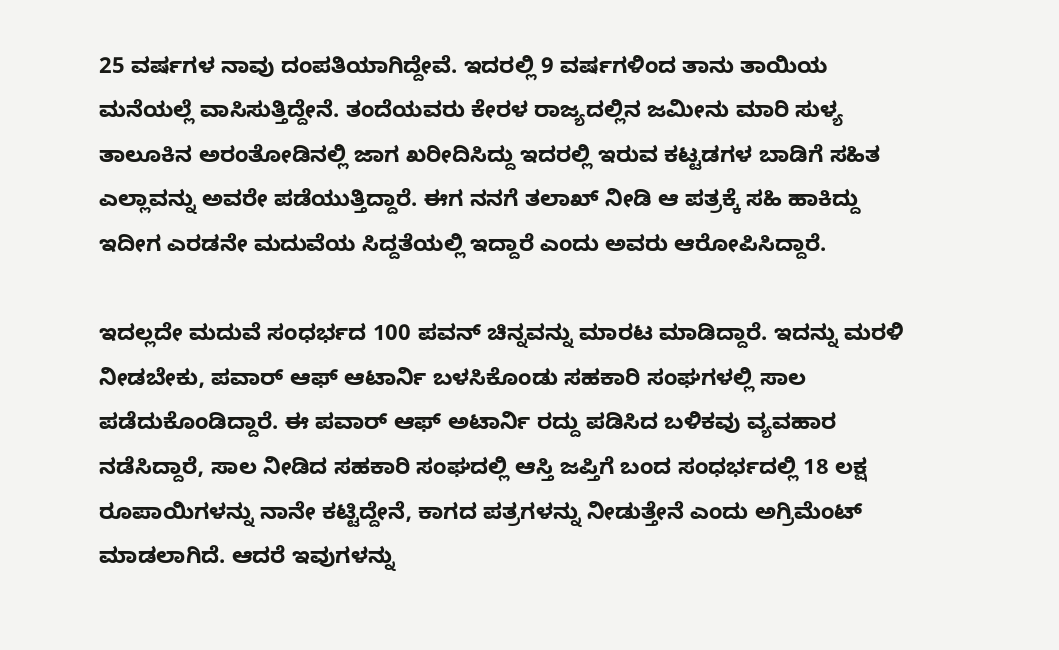25 ವರ್ಷಗಳ ನಾವು ದಂಪತಿಯಾಗಿದ್ದೇವೆ. ಇದರಲ್ಲಿ 9 ವರ್ಷಗಳಿಂದ ತಾನು ತಾಯಿಯ ಮನೆಯಲ್ಲೆ ವಾಸಿಸುತ್ತಿದ್ದೇನೆ. ತಂದೆಯವರು ಕೇರಳ ರಾಜ್ಯದಲ್ಲಿನ ಜಮೀನು ಮಾರಿ ಸುಳ್ಯ ತಾಲೂಕಿನ ಅರಂತೋಡಿನಲ್ಲಿ ಜಾಗ ಖರೀದಿಸಿದ್ದು ಇದರಲ್ಲಿ ಇರುವ ಕಟ್ಟಡಗಳ ಬಾಡಿಗೆ ಸಹಿತ ಎಲ್ಲಾವನ್ನು ಅವರೇ ಪಡೆಯುತ್ತಿದ್ದಾರೆ. ಈಗ ನನಗೆ ತಲಾಖ್ ನೀಡಿ ಆ ಪತ್ರಕ್ಕೆ ಸಹಿ ಹಾಕಿದ್ದು ಇದೀಗ ಎರಡನೇ ಮದುವೆಯ ಸಿದ್ದತೆಯಲ್ಲಿ ಇದ್ದಾರೆ ಎಂದು ಅವರು ಆರೋಪಿಸಿದ್ದಾರೆ.

ಇದಲ್ಲದೇ ಮದುವೆ ಸಂಧರ್ಭದ 100 ಪವನ್ ಚಿನ್ನವನ್ನು ಮಾರಟ ಮಾಡಿದ್ದಾರೆ. ಇದನ್ನು ಮರಳಿ ನೀಡಬೇಕು, ಪವಾರ್ ಆಫ್ ಆಟಾರ್ನಿ ಬಳಸಿಕೊಂಡು ಸಹಕಾರಿ ಸಂಘಗಳಲ್ಲಿ ಸಾಲ ಪಡೆದುಕೊಂಡಿದ್ದಾರೆ. ಈ ಪವಾರ್ ಆಫ್ ಅಟಾರ್ನಿ ರದ್ದು ಪಡಿಸಿದ ಬಳಿಕವು ವ್ಯವಹಾರ ನಡೆಸಿದ್ದಾರೆ, ಸಾಲ ನೀಡಿದ ಸಹಕಾರಿ ಸಂಘದಲ್ಲಿ ಆಸ್ತಿ ಜಪ್ತಿಗೆ ಬಂದ ಸಂಧರ್ಭದಲ್ಲಿ 18 ಲಕ್ಷ ರೂಪಾಯಿಗಳನ್ನು ನಾನೇ ಕಟ್ಟಿದ್ದೇನೆ, ಕಾಗದ ಪತ್ರಗಳನ್ನು ನೀಡುತ್ತೇನೆ ಎಂದು ಅಗ್ರಿಮೆಂಟ್ ಮಾಡಲಾಗಿದೆ. ಆದರೆ ಇವುಗಳನ್ನು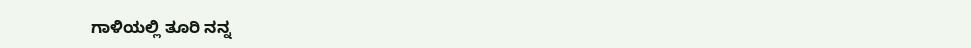ಗಾಳಿಯಲ್ಲಿ ತೂರಿ ನನ್ನ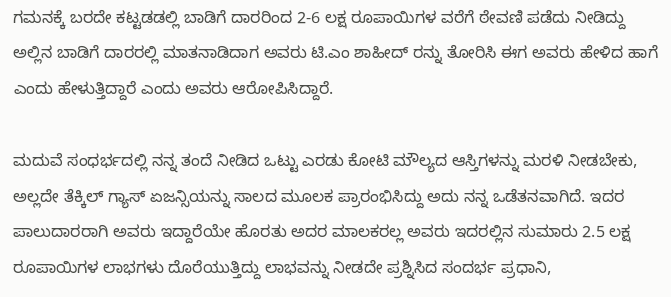ಗಮನಕ್ಕೆ ಬರದೇ ಕಟ್ಟಡಡಲ್ಲಿ ಬಾಡಿಗೆ ದಾರರಿಂದ 2-6 ಲಕ್ಷ ರೂಪಾಯಿಗಳ ವರೆಗೆ ಠೇವಣಿ ಪಡೆದು ನೀಡಿದ್ದು ಅಲ್ಲಿನ ಬಾಡಿಗೆ ದಾರರಲ್ಲಿ ಮಾತನಾಡಿದಾಗ ಅವರು ಟಿ.ಎಂ ಶಾಹೀದ್ ರನ್ನು ತೋರಿಸಿ ಈಗ ಅವರು ಹೇಳಿದ ಹಾಗೆ ಎಂದು ಹೇಳುತ್ತಿದ್ದಾರೆ ಎಂದು ಅವರು ಆರೋಪಿಸಿದ್ದಾರೆ.

ಮದುವೆ ಸಂಧರ್ಭದಲ್ಲಿ ನನ್ನ ತಂದೆ ನೀಡಿದ ಒಟ್ಟು ಎರಡು ಕೋಟಿ ಮೌಲ್ಯದ ಆಸ್ತಿಗಳನ್ನು ಮರಳಿ ನೀಡಬೇಕು, ಅಲ್ಲದೇ ತೆಕ್ಕಿಲ್ ಗ್ಯಾಸ್ ಏಜನ್ಸಿಯನ್ನು ಸಾಲದ ಮೂಲಕ ಪ್ರಾರಂಭಿಸಿದ್ದು ಅದು ನನ್ನ ಒಡೆತನವಾಗಿದೆ. ಇದರ ಪಾಲುದಾರರಾಗಿ ಅವರು ಇದ್ದಾರೆಯೇ ಹೊರತು ಅದರ ಮಾಲಕರಲ್ಲ ಅವರು ಇದರಲ್ಲಿನ ಸುಮಾರು 2.5 ಲಕ್ಷ ರೂಪಾಯಿಗಳ ಲಾಭಗಳು ದೊರೆಯುತ್ತಿದ್ದು ಲಾಭವನ್ನು ನೀಡದೇ ಪ್ರಶ್ನಿಸಿದ ಸಂದರ್ಭ ಪ್ರಧಾನಿ,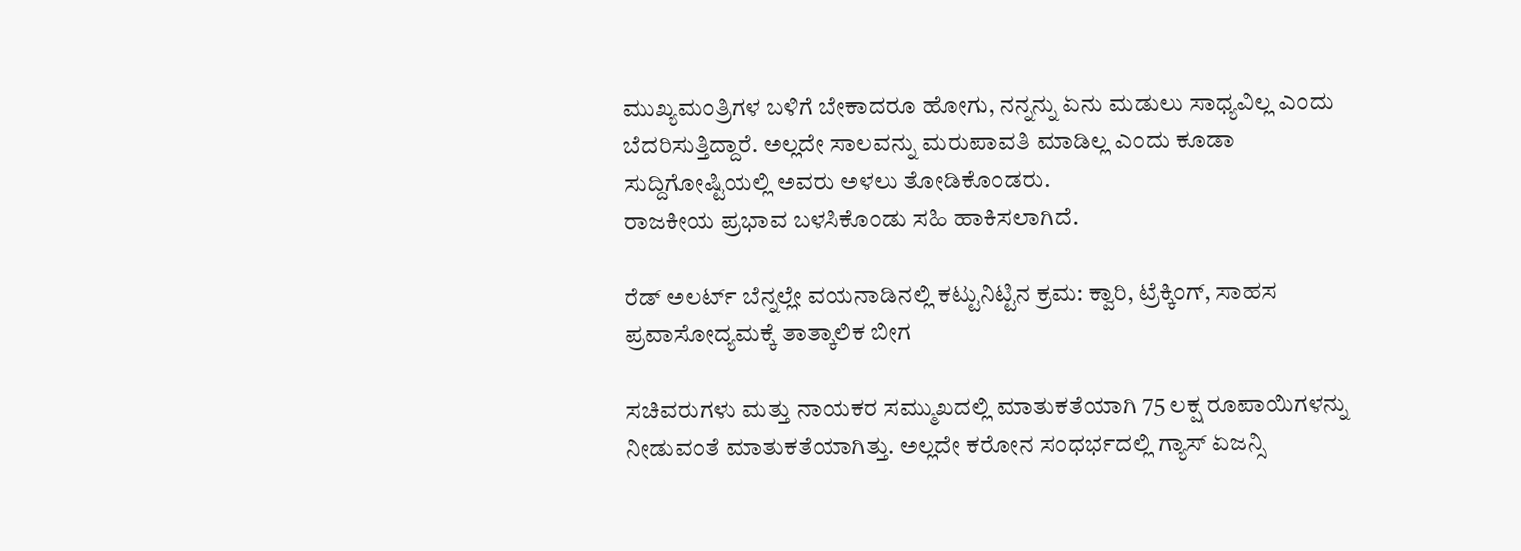ಮುಖ್ಯಮಂತ್ರಿಗಳ ಬಳಿಗೆ ಬೇಕಾದರೂ ಹೋಗು, ನನ್ನನ್ನು ಏನು ಮಡುಲು ಸಾಧ್ಯವಿಲ್ಲ ಎಂದು ಬೆದರಿಸುತ್ತಿದ್ದಾರೆ. ಅಲ್ಲದೇ ಸಾಲವನ್ನು ಮರುಪಾವತಿ ಮಾಡಿಲ್ಲ ಎಂದು ಕೂಡಾ ಸುದ್ದಿಗೋಷ್ಟಿಯಲ್ಲಿ ಅವರು ಅಳಲು ತೋಡಿಕೊಂಡರು.
ರಾಜಕೀಯ ಪ್ರಭಾವ ಬಳಸಿಕೊಂಡು ಸಹಿ ಹಾಕಿಸಲಾಗಿದೆ.

ರೆಡ್ ಅಲರ್ಟ್ ಬೆನ್ನಲ್ಲೇ ವಯನಾಡಿನಲ್ಲಿ ಕಟ್ಟುನಿಟ್ಟಿನ ಕ್ರಮ: ಕ್ವಾರಿ, ಟ್ರೆಕ್ಕಿಂಗ್, ಸಾಹಸ ಪ್ರವಾಸೋದ್ಯಮಕ್ಕೆ ತಾತ್ಕಾಲಿಕ ಬೀಗ

ಸಚಿವರುಗಳು ಮತ್ತು ನಾಯಕರ ಸಮ್ಮುಖದಲ್ಲಿ ಮಾತುಕತೆಯಾಗಿ 75 ಲಕ್ಷ ರೂಪಾಯಿಗಳನ್ನು ನೀಡುವಂತೆ ಮಾತುಕತೆಯಾಗಿತ್ತು. ಅಲ್ಲದೇ ಕರೋನ ಸಂಧರ್ಭದಲ್ಲಿ ಗ್ಯಾಸ್ ಏಜನ್ಸಿ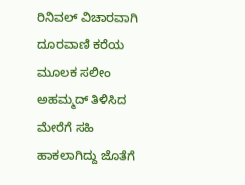ರಿನಿವಲ್ ವಿಚಾರವಾಗಿ ದೂರವಾಣಿ ಕರೆಯ ಮೂಲಕ ಸಲೀಂ ಅಹಮ್ಮದ್ ತಿಳಿಸಿದ ಮೇರೆಗೆ ಸಹಿ ಹಾಕಲಾಗಿದ್ದು ಜೊತೆಗೆ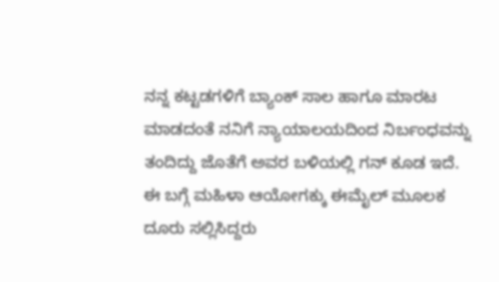ನನ್ನ ಕಟ್ಟಡಗಳಿಗೆ ಬ್ಯಾಂಕ್ ಸಾಲ ಹಾಗೂ ಮಾರಟ ಮಾಡದಂತೆ ನನಿಗೆ ನ್ಯಾಯಾಲಯದಿಂದ ನಿರ್ಬಂಧವನ್ನು ತಂದಿದ್ದು ಜೊತೆಗೆ ಅವರ ಬಳಿಯಲ್ಲಿ ಗನ್ ಕೂಡ ಇದೆ. ಈ ಬಗ್ಗೆ ಮಹಿಳಾ ಆಯೋಗಕ್ಕು ಈಮೈಲ್ ಮೂಲಕ ದೂರು ಸಲ್ಲಿಸಿದ್ದರು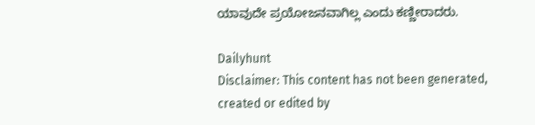ಯಾವುದೇ ಪ್ರಯೋಜನವಾಗಿಲ್ಲ ಎಂದು ಕಣ್ಣೀರಾದರು.

Dailyhunt
Disclaimer: This content has not been generated, created or edited by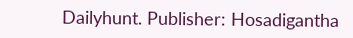Dailyhunt. Publisher: Hosadigantha